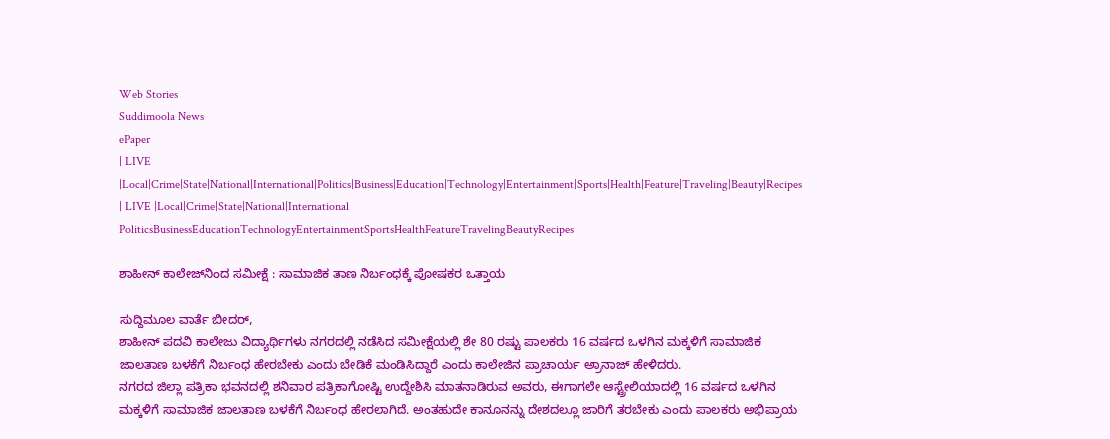Web Stories
Suddimoola News
ePaper
| LIVE |Local|Crime|State|National|International|Politics|Business|Education|Technology|Entertainment|Sports|Health|Feature|Traveling|Beauty|Recipes
| LIVE |Local|Crime|State|National|International
PoliticsBusinessEducationTechnologyEntertainmentSportsHealthFeatureTravelingBeautyRecipes

ಶಾಹೀನ್ ಕಾಲೇಜ್‌ನಿಂದ ಸಮೀಕ್ಷೆ : ಸಾಮಾಜಿಕ ತಾಣ ನಿರ್ಬಂಧಕ್ಕೆ ಪೋಷಕರ ಒತ್ತಾಯ

ಸುದ್ದಿಮೂಲ ವಾರ್ತೆ ಬೀದರ್,
ಶಾಹೀನ್ ಪದವಿ ಕಾಲೇಜು ವಿದ್ಯಾರ್ಥಿಗಳು ನಗರದಲ್ಲಿ ನಡೆಸಿದ ಸಮೀಕ್ಷೆಯಲ್ಲಿ ಶೇ 80 ರಷ್ಟು ಪಾಲಕರು 16 ವರ್ಷದ ಒಳಗಿನ ಮಕ್ಕಳಿಗೆ ಸಾಮಾಜಿಕ ಜಾಲತಾಣ ಬಳಕೆಗೆ ನಿರ್ಬಂಧ ಹೇರಬೇಕು ಎಂದು ಬೇಡಿಕೆ ಮಂಡಿಸಿದ್ದಾರೆ ಎಂದು ಕಾಲೇಜಿನ ಪ್ರಾಚಾರ್ಯ ಅ್ರಾನಾಜ್ ಹೇಳಿದರು.
ನಗರದ ಜಿಲ್ಲಾ ಪತ್ರಿಕಾ ಭವನದಲ್ಲಿ ಶನಿವಾರ ಪತ್ರಿಕಾಗೋಷ್ಟಿ ಉದ್ದೇಶಿಸಿ ಮಾತನಾಡಿರುವ ಅವರು, ಈಗಾಗಲೇ ಆಸ್ಟ್ರೇಲಿಯಾದಲ್ಲಿ 16 ವರ್ಷದ ಒಳಗಿನ ಮಕ್ಕಳಿಗೆ ಸಾಮಾಜಿಕ ಜಾಲತಾಣ ಬಳಕೆಗೆ ನಿರ್ಬಂಧ ಹೇರಲಾಗಿದೆ. ಅಂತಹುದೇ ಕಾನೂನನ್ನು ದೇಶದಲ್ಲೂ ಜಾರಿಗೆ ತರಬೇಕು ಎಂದು ಪಾಲಕರು ಅಭಿಪ್ರಾಯ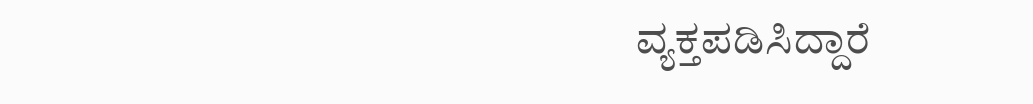ವ್ಯಕ್ತಪಡಿಸಿದ್ದಾರೆ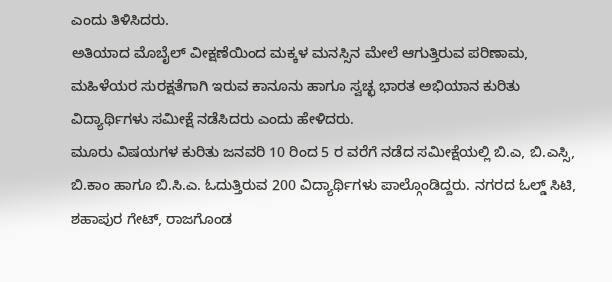ಎಂದು ತಿಳಿಸಿದರು.
ಅತಿಯಾದ ಮೊಬೈಲ್ ವೀಕ್ಷಣೆಯಿಂದ ಮಕ್ಕಳ ಮನಸ್ಸಿನ ಮೇಲೆ ಆಗುತ್ತಿರುವ ಪರಿಣಾಮ, ಮಹಿಳೆಯರ ಸುರಕ್ಷತೆಗಾಗಿ ಇರುವ ಕಾನೂನು ಹಾಗೂ ಸ್ವಚ್ಛ ಭಾರತ ಅಭಿಯಾನ ಕುರಿತು ವಿದ್ಯಾರ್ಥಿಗಳು ಸಮೀಕ್ಷೆ ನಡೆಸಿದರು ಎಂದು ಹೇಳಿದರು.
ಮೂರು ವಿಷಯಗಳ ಕುರಿತು ಜನವರಿ 10 ರಿಂದ 5 ರ ವರೆಗೆ ನಡೆದ ಸಮೀಕ್ಷೆಯಲ್ಲಿ ಬಿ.ಎ, ಬಿ.ಎಸ್ಸಿ, ಬಿ.ಕಾಂ ಹಾಗೂ ಬಿ.ಸಿ.ಎ. ಓದುತ್ತಿರುವ 200 ವಿದ್ಯಾರ್ಥಿಗಳು ಪಾಲ್ಗೊಂಡಿದ್ದರು. ನಗರದ ಓಲ್ಡ್ ಸಿಟಿ, ಶಹಾಪುರ ಗೇಟ್, ರಾಜಗೊಂಡ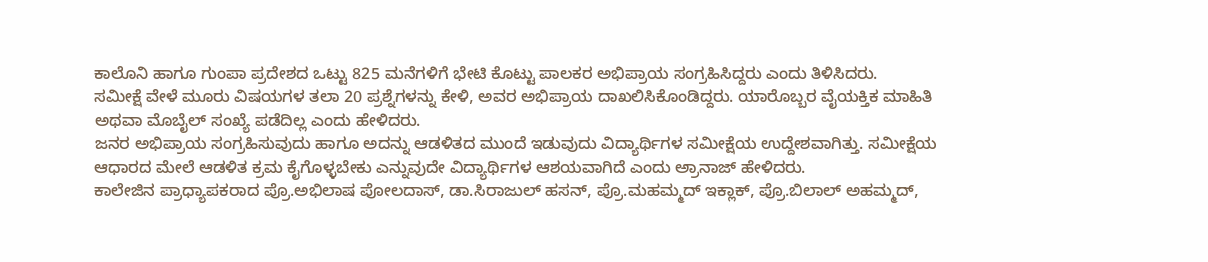ಕಾಲೊನಿ ಹಾಗೂ ಗುಂಪಾ ಪ್ರದೇಶದ ಒಟ್ಟು 825 ಮನೆಗಳಿಗೆ ಭೇಟಿ ಕೊಟ್ಟು ಪಾಲಕರ ಅಭಿಪ್ರಾಯ ಸಂಗ್ರಹಿಸಿದ್ದರು ಎಂದು ತಿಳಿಸಿದರು.
ಸಮೀಕ್ಷೆ ವೇಳೆ ಮೂರು ವಿಷಯಗಳ ತಲಾ 20 ಪ್ರಶ್ನೆಗಳನ್ನು ಕೇಳಿ, ಅವರ ಅಭಿಪ್ರಾಯ ದಾಖಲಿಸಿಕೊಂಡಿದ್ದರು. ಯಾರೊಬ್ಬರ ವೈಯಕ್ತಿಕ ಮಾಹಿತಿ ಅಥವಾ ಮೊಬೈಲ್ ಸಂಖ್ಯೆ ಪಡೆದಿಲ್ಲ ಎಂದು ಹೇಳಿದರು.
ಜನರ ಅಭಿಪ್ರಾಯ ಸಂಗ್ರಹಿಸುವುದು ಹಾಗೂ ಅದನ್ನು ಆಡಳಿತದ ಮುಂದೆ ಇಡುವುದು ವಿದ್ಯಾರ್ಥಿಗಳ ಸಮೀಕ್ಷೆಯ ಉದ್ದೇಶವಾಗಿತ್ತು. ಸಮೀಕ್ಷೆಯ ಆಧಾರದ ಮೇಲೆ ಆಡಳಿತ ಕ್ರಮ ಕೈಗೊಳ್ಳಬೇಕು ಎನ್ನುವುದೇ ವಿದ್ಯಾರ್ಥಿಗಳ ಆಶಯವಾಗಿದೆ ಎಂದು ಅ್ರಾನಾಜ್ ಹೇಳಿದರು.
ಕಾಲೇಜಿನ ಪ್ರಾಧ್ಯಾಪಕರಾದ ಪ್ರೊ.ಅಭಿಲಾಷ ಪೋಲದಾಸ್, ಡಾ.ಸಿರಾಜುಲ್ ಹಸನ್, ಪ್ರೊ.ಮಹಮ್ಮದ್ ಇಕ್ಲಾಕ್, ಪ್ರೊ.ಬಿಲಾಲ್ ಅಹಮ್ಮದ್,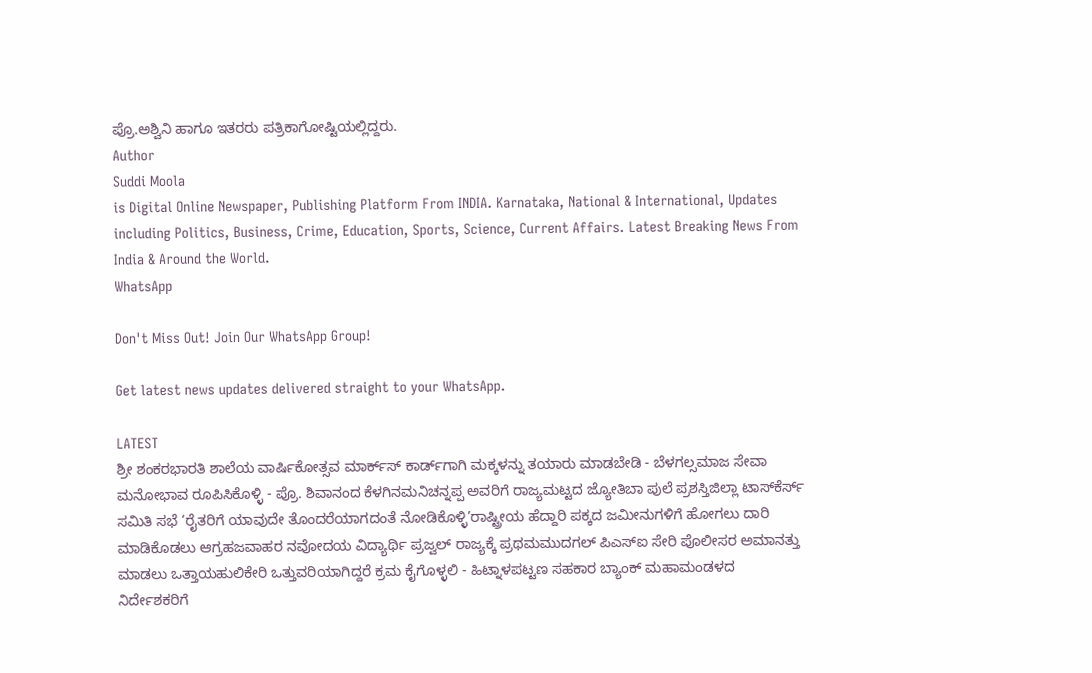ಪ್ರೊ.ಅಶ್ವಿನಿ ಹಾಗೂ ಇತರರು ಪತ್ರಿಕಾಗೋಷ್ಟಿಯಲ್ಲಿದ್ದರು.
Author
Suddi Moola
is Digital Online Newspaper, Publishing Platform From INDIA. Karnataka, National & International, Updates including Politics, Business, Crime, Education, Sports, Science, Current Affairs. Latest Breaking News From India & Around the World.
WhatsApp

Don't Miss Out! Join Our WhatsApp Group!

Get latest news updates delivered straight to your WhatsApp.

LATEST
ಶ್ರೀ ಶಂಕರಭಾರತಿ ಶಾಲೆಯ ವಾರ್ಷಿಕೋತ್ಸವ ಮಾರ್ಕ್‌ಸ್‌ ಕಾರ್ಡ್‌ಗಾಗಿ ಮಕ್ಕಳನ್ನು ತಯಾರು ಮಾಡಬೇಡಿ - ಬೆಳಗಲ್ಸಮಾಜ ಸೇವಾ ಮನೋಭಾವ ರೂಪಿಸಿಕೊಳ್ಳಿ - ಪ್ರೊ. ಶಿವಾನಂದ ಕೆಳಗಿನಮನಿಚನ್ನಪ್ಪ ಅವರಿಗೆ ರಾಜ್ಯಮಟ್ಟದ ಜ್ಯೋತಿಬಾ ಪುಲೆ ಪ್ರಶಸ್ತಿಜಿಲ್ಲಾ ಟಾಸ್‌‌ಕೆರ್ಸ್ ಸಮಿತಿ ಸಭೆ ‘ರೈತರಿಗೆ ಯಾವುದೇ ತೊಂದರೆಯಾಗದಂತೆ ನೋಡಿಕೊಳ್ಳಿ’ರಾಷ್ಟ್ರೀಯ ಹೆದ್ದಾರಿ ಪಕ್ಕದ ಜಮೀನುಗಳಿಗೆ ಹೋಗಲು ದಾರಿ ಮಾಡಿಕೊಡಲು ಆಗ್ರಹಜವಾಹರ ನವೋದಯ ವಿದ್ಯಾರ್ಥಿ ಪ್ರಜ್ವಲ್ ರಾಜ್ಯಕ್ಕೆ ಪ್ರಥಮಮುದಗಲ್ ಪಿಎಸ್‌ಐ ಸೇರಿ ಪೊಲೀಸರ ಅಮಾನತ್ತು ಮಾಡಲು ಒತ್ತಾಯಹುಲಿಕೇರಿ ಒತ್ತುವರಿಯಾಗಿದ್ದರೆ ಕ್ರಮ ಕೈಗೊಳ್ಳಲಿ - ಹಿಟ್ನಾಳಪಟ್ಟಣ ಸಹಕಾರ ಬ್ಯಾಂಕ್ ಮಹಾಮಂಡಳದ ನಿರ್ದೇಶಕರಿಗೆ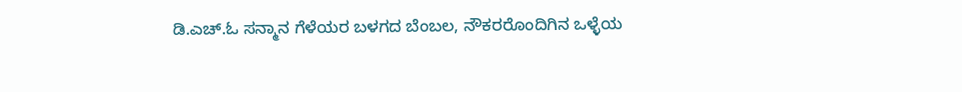ಡಿ.ಎಚ್.ಓ ಸನ್ಮಾನ ಗೆಳೆಯರ ಬಳಗದ ಬೆಂಬಲ, ನೌಕರರೊಂದಿಗಿನ ಒಳ್ಳೆಯ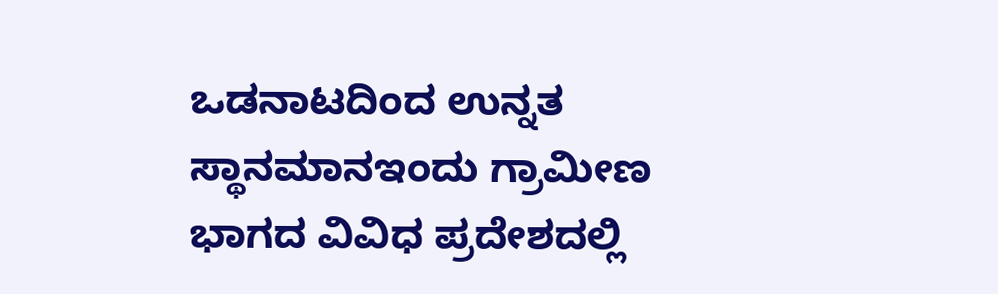ಒಡನಾಟದಿಂದ ಉನ್ನತ ಸ್ಥಾನಮಾನಇಂದು ಗ್ರಾಮೀಣ ಭಾಗದ ವಿವಿಧ ಪ್ರದೇಶದಲ್ಲಿ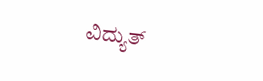ವಿದ್ಯುತ್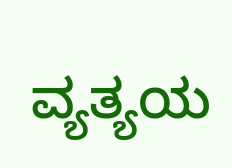ವ್ಯತ್ಯಯ